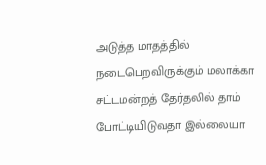அடுத்த மாதத்தில் நடைபெறவிருக்கும் மலாக்கா சட்டமன்றத் தேர்தலில் தாம் போட்டியிடுவதா இல்லையா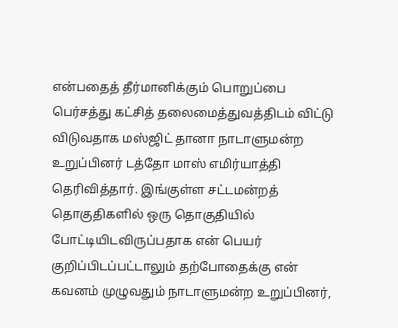என்பதைத் தீர்மானிக்கும் பொறுப்பை பெர்சத்து கட்சித் தலைமைத்துவத்திடம் விட்டு விடுவதாக மஸ்ஜிட் தானா நாடாளுமன்ற உறுப்பினர் டத்தோ மாஸ் எமிர்யாத்தி தெரிவித்தார். இங்குள்ள சட்டமன்றத் தொகுதிகளில் ஒரு தொகுதியில் போட்டியிடவிருப்பதாக என் பெயர் குறிப்பிடப்பட்டாலும் தற்போதைக்கு என் கவனம் முழுவதும் நாடாளுமன்ற உறுப்பினர்,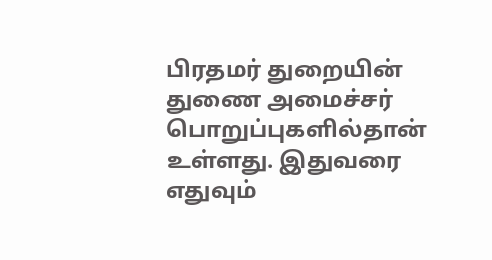பிரதமர் துறையின் துணை அமைச்சர் பொறுப்புகளில்தான் உள்ளது. இதுவரை எதுவும்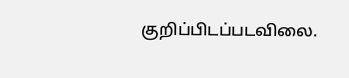குறிப்பிடப்படவிலை.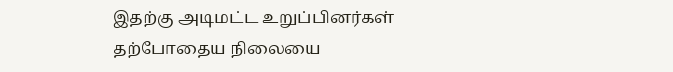இதற்கு அடிமட்ட உறுப்பினர்கள் தற்போதைய நிலையை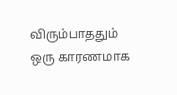விரும்பாததும் ஒரு காரணமாக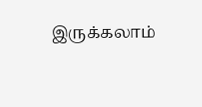இருக்கலாம்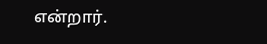என்றார்.